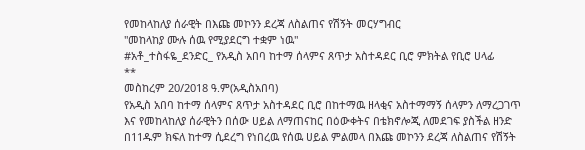የመከላከለያ ሰራዊት በእጩ መኮንን ደረጃ ለስልጠና የሽኝት መርሃግብር
"መከላከያ ሙሉ ሰዉ የሚያደርግ ተቋም ነዉ"
#አቶ_ተስፋዬ_ደንድር_ የአዲስ አበባ ከተማ ሰላምና ጸጥታ አስተዳደር ቢሮ ምክትል የቢሮ ሀላፊ
**
መስከረም 20/2018 ዓ.ም(አዲስአበባ)
የአዲስ አበባ ከተማ ሰላምና ጸጥታ አስተዳደር ቢሮ በከተማዉ ዘላቂና አስተማማኝ ሰላምን ለማረጋገጥ እና የመከላከለያ ሰራዊትን በሰው ሀይል ለማጠናከር በዕውቀትና በቴክኖሎጂ ለመደገፍ ያስችል ዘንድ በ11ዱም ክፍለ ከተማ ሲደረግ የነበረዉ የሰዉ ሀይል ምልመላ በእጩ መኮንን ደረጃ ለስልጠና የሽኝት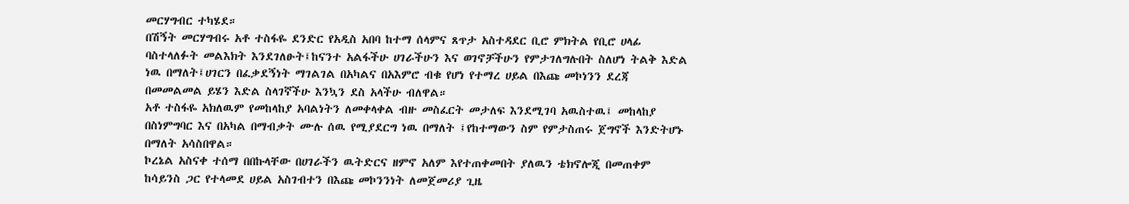መርሃግብር ተካሄደ።
በሽኝት መርሃግብሩ አቶ ተስፋዬ ደንድር የአዲስ አበባ ከተማ ሰላምና ጸጥታ አስተዳደር ቢሮ ምክትል የቢሮ ሀላፊ ባስተላለፉት መልእክት እንደገለፁት፤ከናንተ አልፋችሁ ሀገራችሁን እና ወገኖቻችሁን የምታገለግሉበት ስለሆነ ትልቅ እድል ነዉ በማለት፤ሀገርን በፈቃደኝነት ማገልገል በአካልና በአእምሮ ብቁ የሆነ የተማረ ሀይል በእጩ መኮነንን ደረጃ በመመልመል ይሄን እድል ስላገኛችሁ እንኳን ደስ አላችሁ ብለዋል።
አቶ ተስፋዬ አክለዉም የመከላከያ አባልነትን ለመቀላቀል ብዙ መስፈርት መታለፍ እንደሚገባ አዉስተዉ፤ መከላከያ በስነምግባር እና በአካል በማብቃት ሙሉ ሰዉ የሚያደርግ ነዉ በማለት ፤የከተማውን ስም የምታስጠሩ ጀግኖች እንድትሆኑ በማለት አሳስበዋል።
ኮረኔል አስናቀ ተሰማ በበኩላቸው በሀገራችን ዉትድርና ዘምኖ አለም እየተጠቀመበት ያለዉን ቴክኖሎጂ በመጠቀም ከሳይንስ ጋር የተላመደ ሀይል አስገብተን በእጩ መኮንንነት ለመጀመሪያ ጊዜ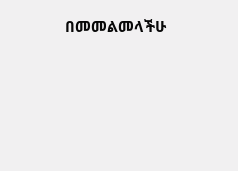በመመልመላችሁ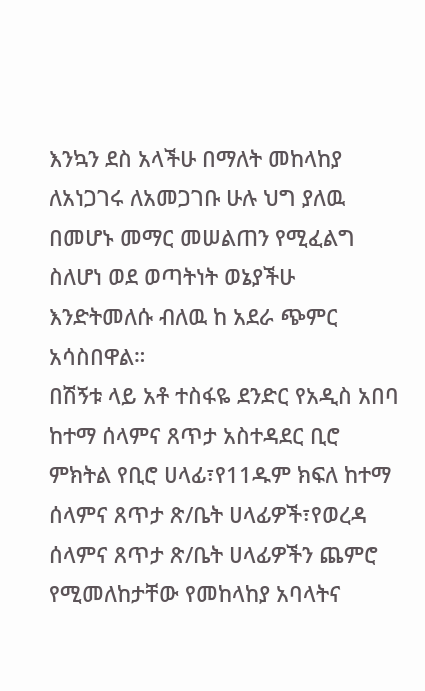እንኳን ደስ አላችሁ በማለት መከላከያ ለአነጋገሩ ለአመጋገቡ ሁሉ ህግ ያለዉ በመሆኑ መማር መሠልጠን የሚፈልግ ስለሆነ ወደ ወጣትነት ወኔያችሁ እንድትመለሱ ብለዉ ከ አደራ ጭምር አሳስበዋል።
በሽኝቱ ላይ አቶ ተስፋዬ ደንድር የአዲስ አበባ ከተማ ሰላምና ጸጥታ አስተዳደር ቢሮ ምክትል የቢሮ ሀላፊ፣የ11ዱም ክፍለ ከተማ ሰላምና ጸጥታ ጽ/ቤት ሀላፊዎች፣የወረዳ ሰላምና ጸጥታ ጽ/ቤት ሀላፊዎችን ጨምሮ የሚመለከታቸው የመከላከያ አባላትና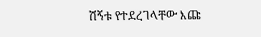ሽኝቱ የተደረገላቸው እጩ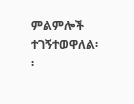ምልምሎች ተገኝተወዋለል፡፡